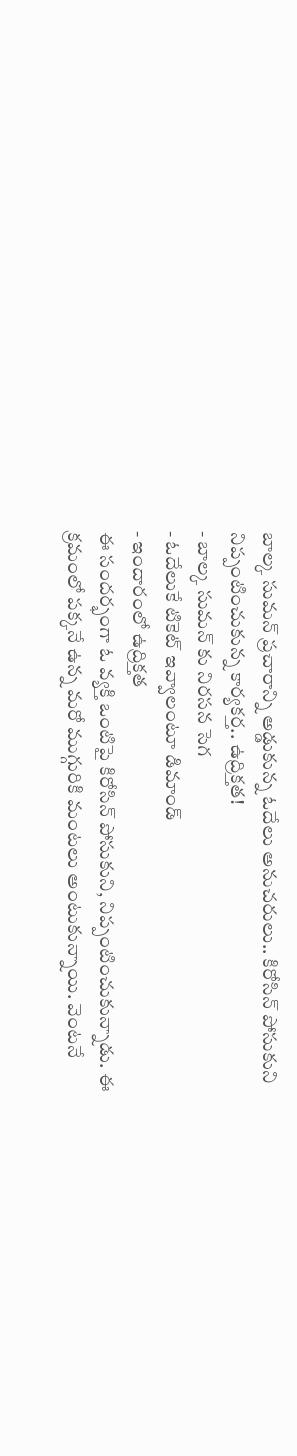బాల్క సుమన్ ప్రచారాన్ని అడ్డుకున్న ఓదేలు అనుచరులు.. కిరోసిన్ పోసుకుని నిప్పంటించుకున్న కార్యకర్త.. ఉద్రిక్తత!
- బాల్క సుమన్ కు నిరసన సెగ
- ఓదేలుకే టికెట్ ఇవ్వాలంటూ డిమాండ్
- ఇందారంలో ఉద్రిక్తత
ఈ సందర్భంగా ఓ వ్యక్తి ఒంటిపై కిరోసిన్ పోసుకుని, నిప్పంటించుకున్నాడు. ఈ క్రమంలో పక్కనే ఉన్న మరో ముగ్గురికి మంటలు అంటుకున్నాయి. వెంటనే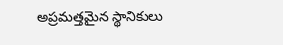అప్రమత్తమైన స్థానికులు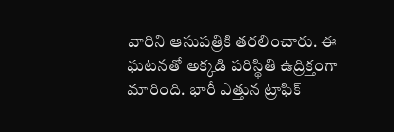వారిని ఆసుపత్రికి తరలించారు. ఈ ఘటనతో అక్కడి పరిస్థితి ఉద్రిక్తంగా మారింది. భారీ ఎత్తున ట్రాఫిక్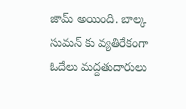జామ్ అయింది. బాల్క సుమన్ కు వ్యతిరేకంగా ఓదేలు మద్దతుదారులు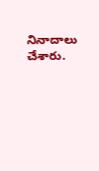నినాదాలు చేశారు.